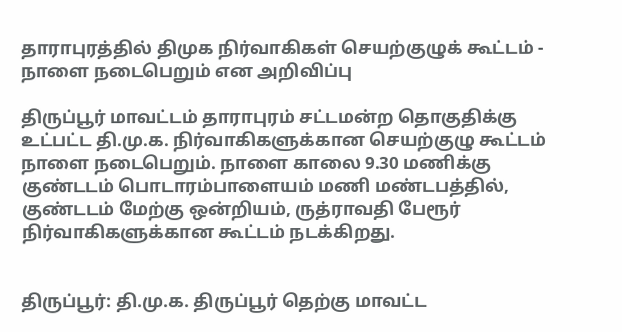தாராபுரத்தில் திமுக நிர்வாகிகள் செயற்குழுக் கூட்டம் - நாளை நடைபெறும் என அறிவிப்பு

திருப்பூர் மாவட்டம் தாராபுரம் சட்டமன்ற தொகுதிக்கு உட்பட்ட தி.மு.க. நிர்வாகிகளுக்கான செயற்குழு கூட்டம் நாளை நடைபெறும். நாளை காலை 9.30 மணிக்கு குண்டடம் பொடாரம்பாளையம் மணி மண்டபத்தில், குண்டடம் மேற்கு ஒன்றியம், ருத்ராவதி பேரூர் நிர்வாகிகளுக்கான கூட்டம் நடக்கிறது.


திருப்பூர்: தி.மு.க. திருப்பூர் தெற்கு மாவட்ட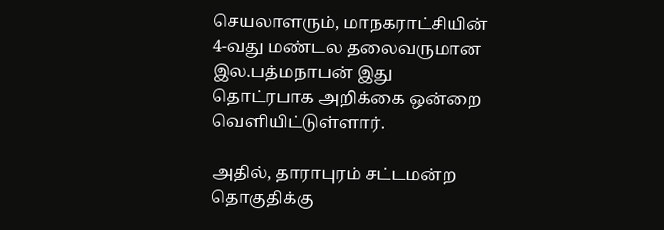செயலாளரும், மாநகராட்சியின் 4-வது மண்டல தலைவருமான இல.பத்மநாபன் இது தொட்ரபாக அறிக்கை ஒன்றை வெளியிட்டுள்ளார்.

அதில், தாராபுரம் சட்டமன்ற தொகுதிக்கு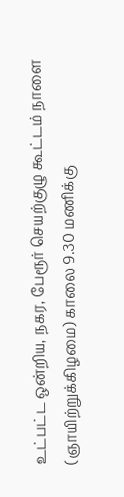உட்பட்ட ஒன்றிய, நகர, பேரூர் செயற்குழு கூட்டம் நாளை (ஞாயிற்றுக்கிழமை) காலை 9.30 மணிக்கு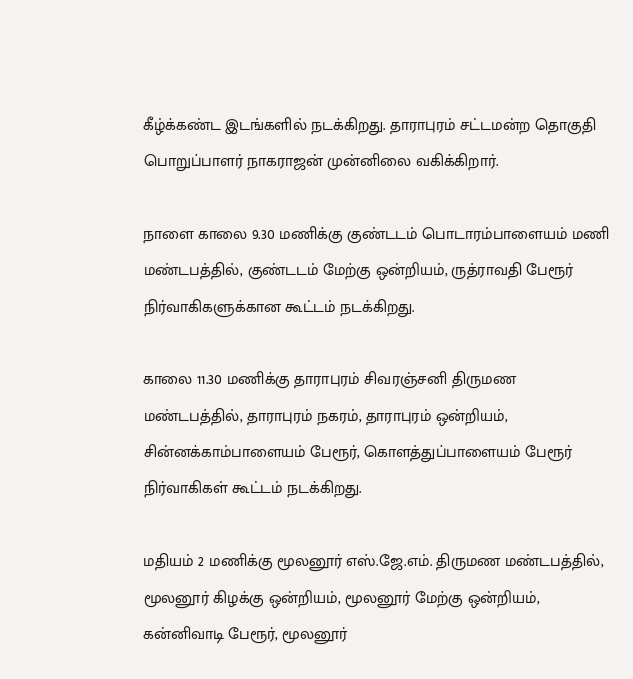கீழ்க்கண்ட இடங்களில் நடக்கிறது. தாராபுரம் சட்டமன்ற தொகுதி பொறுப்பாளர் நாகராஜன் முன்னிலை வகிக்கிறார்.

நாளை காலை 9.30 மணிக்கு குண்டடம் பொடாரம்பாளையம் மணி மண்டபத்தில், குண்டடம் மேற்கு ஒன்றியம், ருத்ராவதி பேரூர் நிர்வாகிகளுக்கான கூட்டம் நடக்கிறது.

காலை 11.30 மணிக்கு தாராபுரம் சிவரஞ்சனி திருமண மண்டபத்தில், தாராபுரம் நகரம், தாராபுரம் ஒன்றியம், சின்னக்காம்பாளையம் பேரூர், கொளத்துப்பாளையம் பேரூர் நிர்வாகிகள் கூட்டம் நடக்கிறது.

மதியம் 2 மணிக்கு மூலனூர் எஸ்.ஜே.எம். திருமண மண்டபத்தில், மூலனூர் கிழக்கு ஒன்றியம், மூலனூர் மேற்கு ஒன்றியம், கன்னிவாடி பேரூர், மூலனூர்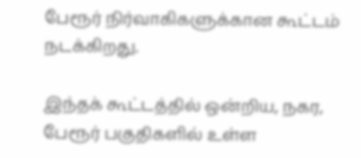பேரூர் நிர்வாகிகளுக்கான கூட்டம் நடக்கிறது.

இந்தக் கூட்டத்தில் ஒன்றிய, நகர, பேரூர் பகுதிகளில் உள்ள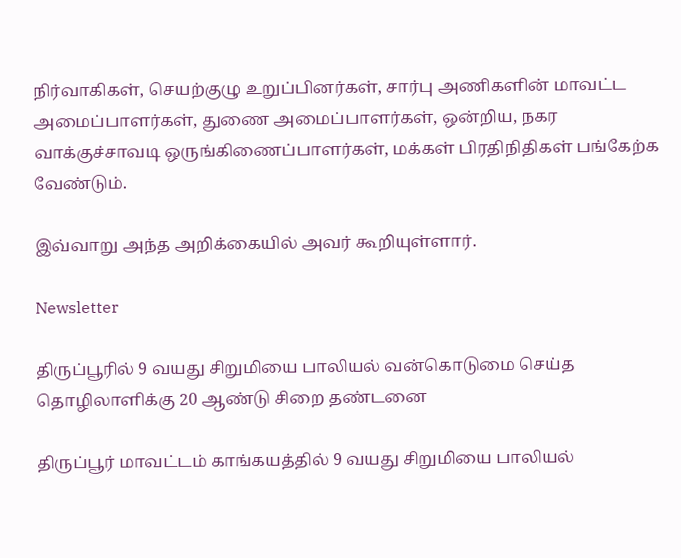நிர்வாகிகள், செயற்குழு உறுப்பினர்கள், சார்பு அணிகளின் மாவட்ட அமைப்பாளர்கள், துணை அமைப்பாளர்கள், ஒன்றிய, நகர வாக்குச்சாவடி ஒருங்கிணைப்பாளர்கள், மக்கள் பிரதிநிதிகள் பங்கேற்க வேண்டும்.

இவ்வாறு அந்த அறிக்கையில் அவர் கூறியுள்ளார்.

Newsletter

திருப்பூரில் 9 வயது சிறுமியை பாலியல் வன்கொடுமை செய்த தொழிலாளிக்கு 20 ஆண்டு சிறை தண்டனை

திருப்பூர் மாவட்டம் காங்கயத்தில் 9 வயது சிறுமியை பாலியல்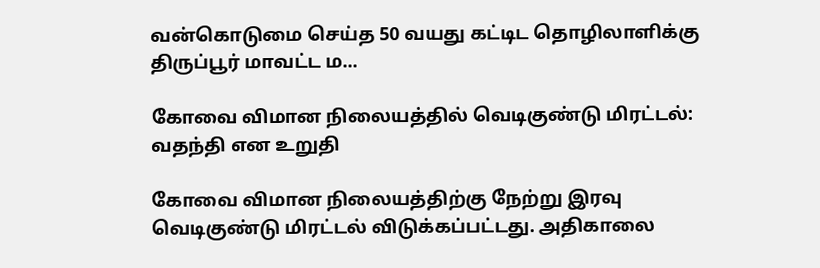வன்கொடுமை செய்த 50 வயது கட்டிட தொழிலாளிக்கு திருப்பூர் மாவட்ட ம...

கோவை விமான நிலையத்தில் வெடிகுண்டு மிரட்டல்: வதந்தி என உறுதி

கோவை விமான நிலையத்திற்கு நேற்று இரவு வெடிகுண்டு மிரட்டல் விடுக்கப்பட்டது. அதிகாலை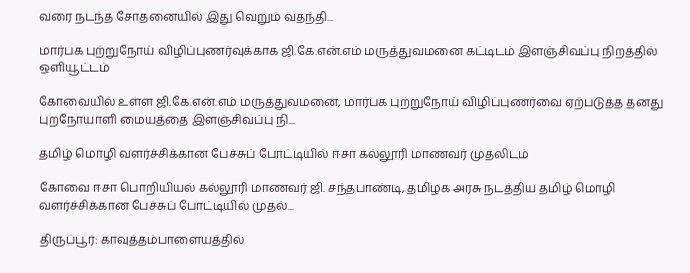வரை நடந்த சோதனையில் இது வெறும் வதந்தி...

மார்பக புற்றுநோய் விழிப்புணர்வுக்காக ஜி.கே.என்.எம் மருத்துவமனை கட்டிடம் இளஞ்சிவப்பு நிறத்தில் ஒளியூட்டம்

கோவையில் உள்ள ஜி.கே.என்.எம் மருத்துவமனை, மார்பக புற்றுநோய் விழிப்புணர்வை ஏற்படுத்த தனது புறநோயாளி மையத்தை இளஞ்சிவப்பு நி...

தமிழ் மொழி வளர்ச்சிக்கான பேச்சுப் போட்டியில் ஈசா கல்லூரி மாணவர் முதலிடம்

கோவை ஈசா பொறியியல் கல்லூரி மாணவர் ஜி. சந்தபாண்டி, தமிழக அரசு நடத்திய தமிழ் மொழி வளர்ச்சிக்கான பேச்சுப் போட்டியில் முதல்...

திருப்பூர்: காவுத்தம்பாளையத்தில்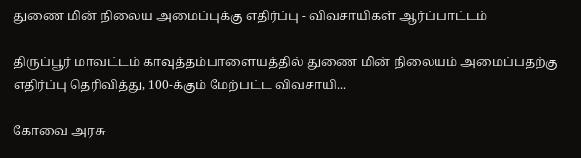துணை மின் நிலைய அமைப்புக்கு எதிர்ப்பு - விவசாயிகள் ஆர்ப்பாட்டம்

திருப்பூர் மாவட்டம் காவுத்தம்பாளையத்தில் துணை மின் நிலையம் அமைப்பதற்கு எதிர்ப்பு தெரிவித்து, 100-க்கும் மேற்பட்ட விவசாயி...

கோவை அரசு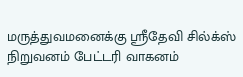மருத்துவமனைக்கு ஸ்ரீதேவி சில்க்ஸ் நிறுவனம் பேட்டரி வாகனம்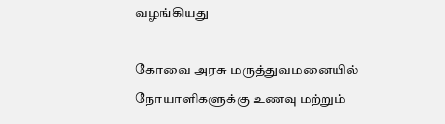வழங்கியது

கோவை அரசு மருத்துவமனையில் நோயாளிகளுக்கு உணவு மற்றும்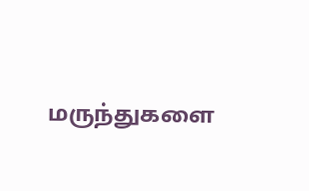மருந்துகளை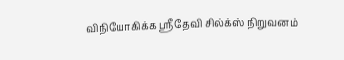விநியோகிக்க ஸ்ரீதேவி சில்க்ஸ் நிறுவனம்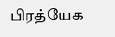பிரத்யேக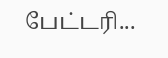பேட்டரி...